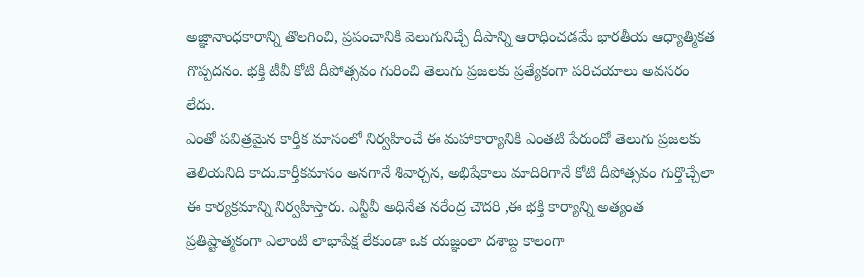అజ్ఞానాంధకారాన్ని తొలగించి, ప్రపంచానికి వెలుగునిచ్చే దీపాన్ని ఆరాధించడమే భారతీయ ఆధ్యాత్మికత గొప్పదనం. భక్తి టీవీ కోటి దీపోత్సవం గురించి తెలుగు ప్రజలకు ప్రత్యేకంగా పరిచయాలు అవసరం లేదు.
ఎంతో పవిత్రమైన కార్తీక మాసంలో నిర్వహించే ఈ మహాకార్యానికి ఎంతటి పేరుందో తెలుగు ప్రజలకు తెలియనిది కాదు.కార్తీకమాసం అనగానే శివార్చన, అభిషేకాలు మాదిరిగానే కోటి దీపోత్సవం గుర్తొచ్చేలా ఈ కార్యక్రమాన్ని నిర్వహిస్తారు. ఎన్టీవీ అధినేత నరేంద్ర చౌదరి ,ఈ భక్తి కార్యాన్ని అత్యంత ప్రతిష్టాత్మకంగా ఎలాంటి లాభాపేక్ష లేకుండా ఒక యజ్ఞంలా దశాబ్ద కాలంగా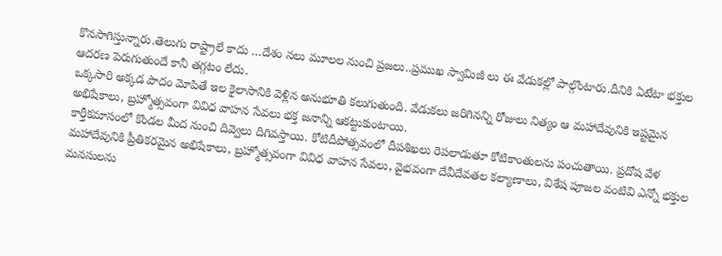కొనసాగిస్తున్నారు.తెలుగు రాష్ట్రాలే కాదు …దేశం నలు మూలల నుంచి ప్రజలు..ప్రముఖ స్వామిజీ లు ఈ వేడుకల్లో పాల్గొంటారు.దీనికి ఏటేటా భక్తుల ఆదరణ పెరుగుతుందే కానీ తగ్గటం లేదు.
ఒక్కసారి అక్కడ పాదం మోపితే ఇల కైలాసానికి వెళ్లిన అనుభూతి కలుగుతుంది. వేడుకలు జరిగినన్ని రోజులు నిత్యం ఆ మహాదేవునికి ఇష్టమైన అభిషేకాలు, బ్రహ్మోత్సవంగా వివిధ వాహన సేవలు భక్త జనాన్ని ఆకట్టుకుంటాయి.
కార్తీకమాసంలో కొండల మీద నుంచి దివ్వెలు దిగివస్తాయి. కోటిదీపోత్సవంలో దీపశిఖలు రెపలాడుతూ కోటికాంతులను పంచుతాయి. ప్రదోష వేళ మహాదేవునికి ప్రీతికరమైన అభిషేకాలు, బ్రహ్మోత్సవంగా వివిధ వాహన సేవలు, వైభవంగా దేవీదేవతల కల్యాణాలు, విశేష పూజల వంటివి ఎన్నో భక్తుల మనసులను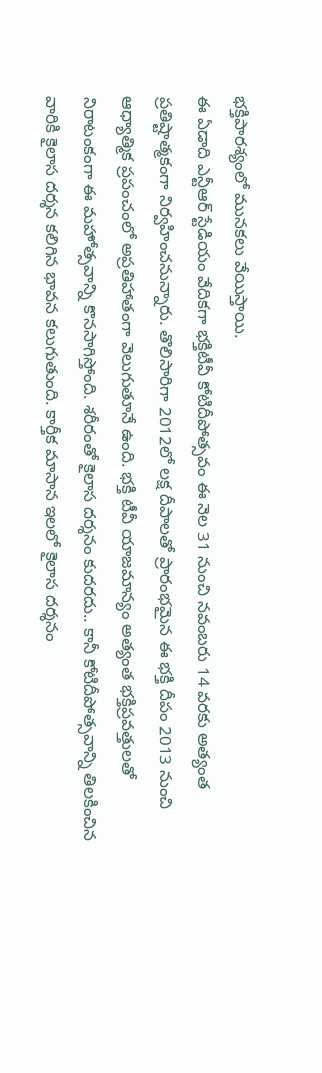భక్తిపారశ్యంలో మునకలు వేయిస్తాయి.
ఈ ఏడాది ఎన్టీఆర్ స్టేడియం వేదికగా భక్తిటీవీ కోటిదీపోత్సవం ఈ నెల 31 నుంచి నవంబరు 14 వరకు అత్యంత ప్రతిష్టాత్మకంగా నిర్వహించనున్నారు. తొలిసారిగా 2012లో లక్ష దీపాలతో ప్రారంభమైన ఈ భక్తి దీపం 2013 నుంచి ఆధ్యాత్మిక ప్రపంచంలో అప్రతిహాతంగా వెలుగుతూనే ఉంది. భక్తి టీవీ యాజమాన్యం అత్యంత భక్తిప్రవత్తులతో నిరాటంకంగా ఈ మహోత్సవాన్ని కొనసాగిస్తోంది. శరీరంతో కైలాస దర్శనం కుదరదు.. కానీ కోటిదీపోత్సవాన్ని తిలకించిన వారికి కైలాస దర్శన కలిగిన భావన కలుగుతుంది. కార్తీక మాసాన ఇలలో కైలాస దర్శనం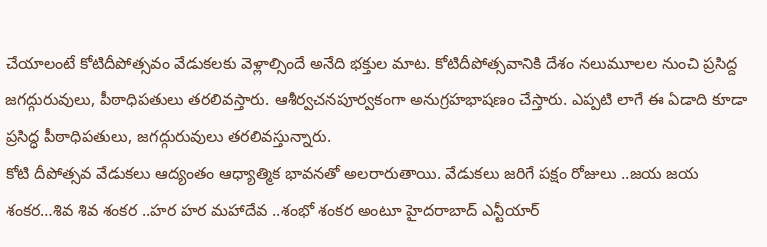చేయాలంటే కోటిదీపోత్సవం వేడుకలకు వెళ్లాల్సిందే అనేది భక్తుల మాట. కోటిదీపోత్సవానికి దేశం నలుమూలల నుంచి ప్రసిద్ద జగద్గురువులు, పీఠాధిపతులు తరలివస్తారు. ఆశీర్వచనపూర్వకంగా అనుగ్రహభాషణం చేస్తారు. ఎప్పటి లాగే ఈ ఏడాది కూడా ప్రసిద్ధ పీఠాధిపతులు, జగద్గురువులు తరలివస్తున్నారు.
కోటి దీపోత్సవ వేడుకలు ఆద్యంతం ఆధ్యాత్మిక భావనతో అలరారుతాయి. వేడుకలు జరిగే పక్షం రోజులు ..జయ జయ శంకర…శివ శివ శంకర ..హర హర మహాదేవ ..శంభో శంకర అంటూ హైదరాబాద్ ఎన్టీయార్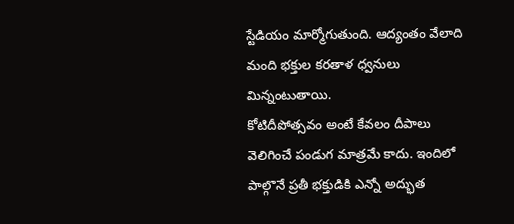స్టేడియం మార్మోగుతుంది. ఆద్యంతం వేలాది మంది భక్తుల కరతాళ ధ్వనులు మిన్నంటుతాయి.
కోటిదీపోత్సవం అంటే కేవలం దీపాలు వెలిగించే పండుగ మాత్రమే కాదు. ఇందిలో పాల్గొనే ప్రతీ భక్తుడికి ఎన్నో అద్భుత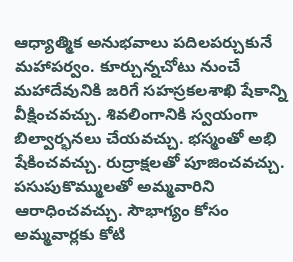ఆధ్యాత్మిక అనుభవాలు పదిలపర్చుకునే మహాపర్వం. కూర్చున్నచోటు నుంచే మహాదేవునికి జరిగే సహస్రకలశాఖి షేకాన్ని వీక్షించవచ్చు. శివలింగానికి స్వయంగా బిల్వార్భనలు చేయవచ్చు. భస్మంతో అభి షేకించవచ్చు. రుద్రాక్షలతో పూజించవచ్చు. పసుపుకొమ్ములతో అమ్మవారిని ఆరాధించవచ్చు. సౌభాగ్యం కోసం అమ్మవార్లకు కోటి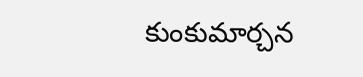కుంకుమార్చన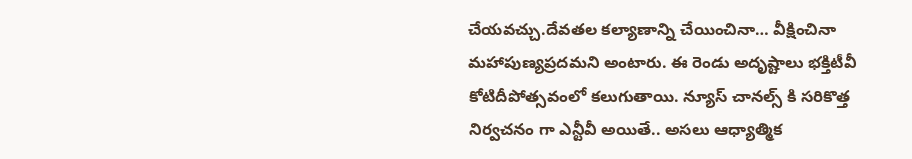చేయవచ్చు.దేవతల కల్యాణాన్ని చేయించినా… వీక్షించినా మహాపుణ్యప్రదమని అంటారు. ఈ రెండు అదృష్టాలు భక్తిటీవీ కోటిదీపోత్సవంలో కలుగుతాయి. న్యూస్ చానల్స్ కి సరికొత్త నిర్వచనం గా ఎన్టీవీ అయితే.. అసలు ఆధ్యాత్మిక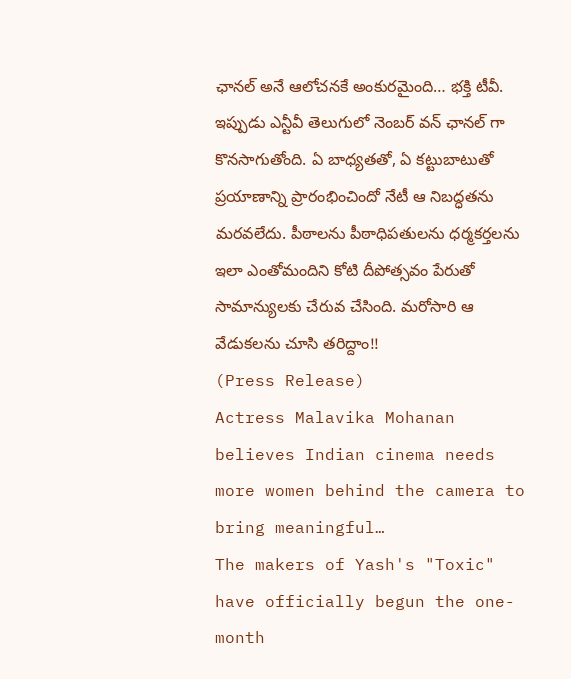ఛానల్ అనే ఆలోచనకే అంకురమైంది… భక్తి టీవీ. ఇప్పుడు ఎన్టీవీ తెలుగులో నెంబర్ వన్ ఛానల్ గా కొనసాగుతోంది. ఏ బాధ్యతతో, ఏ కట్టుబాటుతో ప్రయాణాన్ని ప్రారంభించిందో నేటీ ఆ నిబద్ధతను మరవలేదు. పీఠాలను పీఠాధిపతులను ధర్మకర్తలను ఇలా ఎంతోమందిని కోటి దీపోత్సవం పేరుతో సామాన్యులకు చేరువ చేసింది. మరోసారి ఆ వేడుకలను చూసి తరిద్దాం!!
(Press Release)
Actress Malavika Mohanan believes Indian cinema needs more women behind the camera to bring meaningful…
The makers of Yash's "Toxic" have officially begun the one-month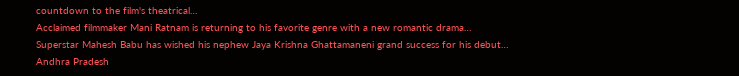countdown to the film's theatrical…
Acclaimed filmmaker Mani Ratnam is returning to his favorite genre with a new romantic drama…
Superstar Mahesh Babu has wished his nephew Jaya Krishna Ghattamaneni grand success for his debut…
Andhra Pradesh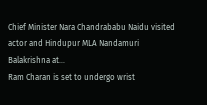Chief Minister Nara Chandrababu Naidu visited actor and Hindupur MLA Nandamuri Balakrishna at…
Ram Charan is set to undergo wrist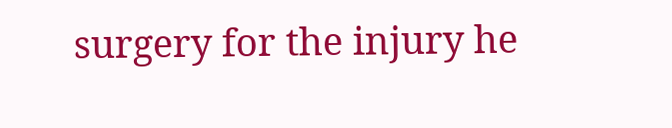surgery for the injury he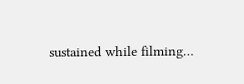sustained while filming…